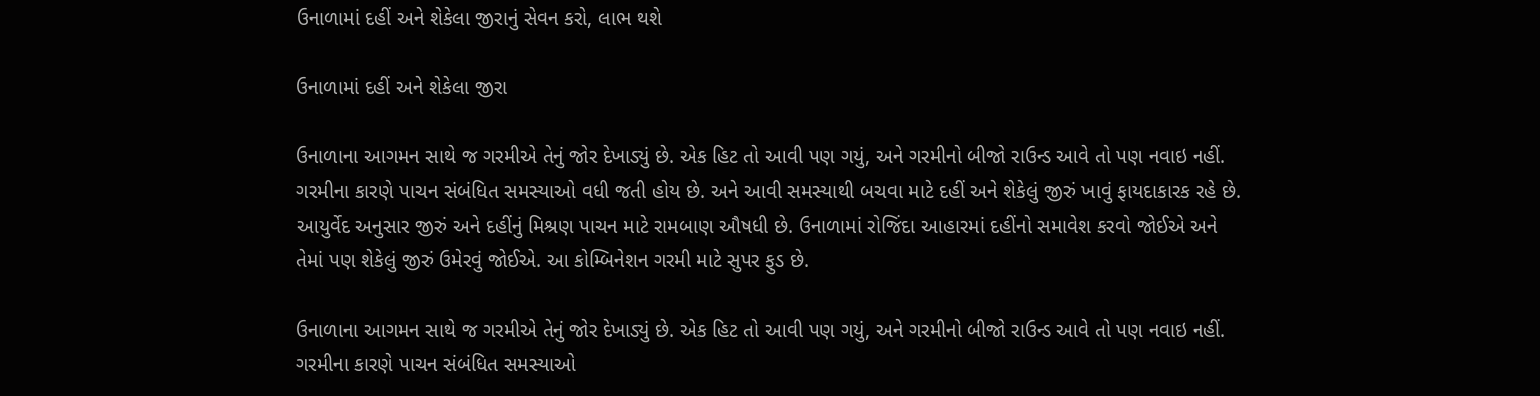ઉનાળામાં દહીં અને શેકેલા જીરાનું સેવન કરો, લાભ થશે

ઉનાળામાં દહીં અને શેકેલા જીરા

ઉનાળાના આગમન સાથે જ ગરમીએ તેનું જોર દેખાડ્યું છે. એક હિટ તો આવી પણ ગયું, અને ગરમીનો બીજો રાઉન્ડ આવે તો પણ નવાઇ નહીં. ગરમીના કારણે પાચન સંબંધિત સમસ્યાઓ વધી જતી હોય છે. અને આવી સમસ્યાથી બચવા માટે દહીં અને શેકેલું જીરું ખાવું ફાયદાકારક રહે છે. આયુર્વેદ અનુસાર જીરું અને દહીંનું મિશ્રણ પાચન માટે રામબાણ ઔષધી છે. ઉનાળામાં રોજિંદા આહારમાં દહીંનો સમાવેશ કરવો જોઈએ અને તેમાં પણ શેકેલું જીરું ઉમેરવું જોઈએ. આ કોમ્બિનેશન ગરમી માટે સુપર ફુડ છે.

ઉનાળાના આગમન સાથે જ ગરમીએ તેનું જોર દેખાડ્યું છે. એક હિટ તો આવી પણ ગયું, અને ગરમીનો બીજો રાઉન્ડ આવે તો પણ નવાઇ નહીં. ગરમીના કારણે પાચન સંબંધિત સમસ્યાઓ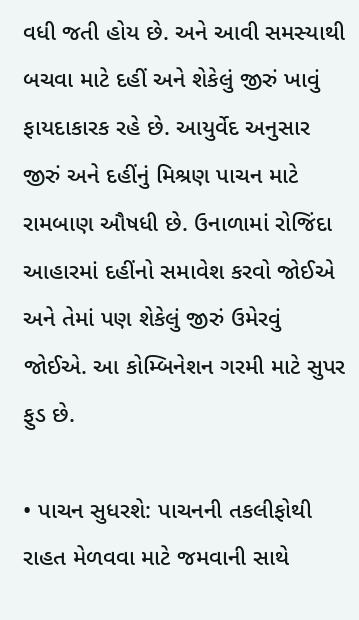વધી જતી હોય છે. અને આવી સમસ્યાથી બચવા માટે દહીં અને શેકેલું જીરું ખાવું ફાયદાકારક રહે છે. આયુર્વેદ અનુસાર જીરું અને દહીંનું મિશ્રણ પાચન માટે રામબાણ ઔષધી છે. ઉનાળામાં રોજિંદા આહારમાં દહીંનો સમાવેશ કરવો જોઈએ અને તેમાં પણ શેકેલું જીરું ઉમેરવું જોઈએ. આ કોમ્બિનેશન ગરમી માટે સુપર ફુડ છે.

• પાચન સુધરશે: પાચનની તકલીફોથી રાહત મેળવવા માટે જમવાની સાથે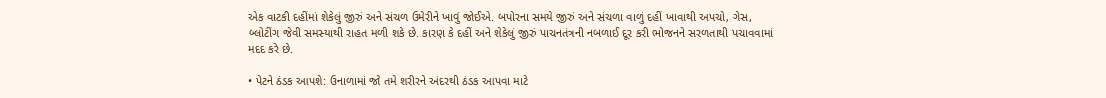એક વાટકી દહીંમાં શેકેલું જીરું અને સંચળ ઉમેરીને ખાવું જોઈએ. બપોરના સમયે જીરું અને સંચળા વાળું દહીં ખાવાથી અપચો, ગેસ, બ્લોટીંગ જેવી સમસ્યાથી રાહત મળી શકે છે. કારણ કે દહીં અને શેકેલું જીરું પાચનતંત્રની નબળાઈ દૂર કરી ભોજનને સરળતાથી પચાવવામાં મદદ કરે છે.

• પેટને ઠંડક આપશે: ઉનાળામાં જો તમે શરીરને અંદરથી ઠંડક આપવા માટે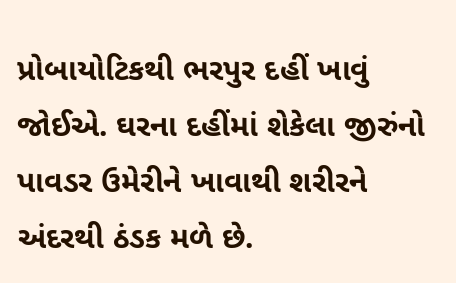પ્રોબાયોટિકથી ભરપુર દહીં ખાવું જોઈએ. ઘરના દહીંમાં શેકેલા જીરુંનો પાવડર ઉમેરીને ખાવાથી શરીરને અંદરથી ઠંડક મળે છે.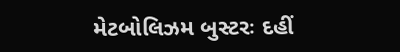મેટબોલિઝમ બુસ્ટરઃ દહીં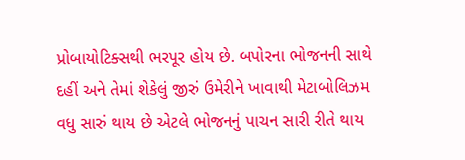પ્રોબાયોટિક્સથી ભરપૂર હોય છે. બપોરના ભોજનની સાથે દહીં અને તેમાં શેકેલું જીરું ઉમેરીને ખાવાથી મેટાબોલિઝમ વધુ સારું થાય છે એટલે ભોજનનું પાચન સારી રીતે થાય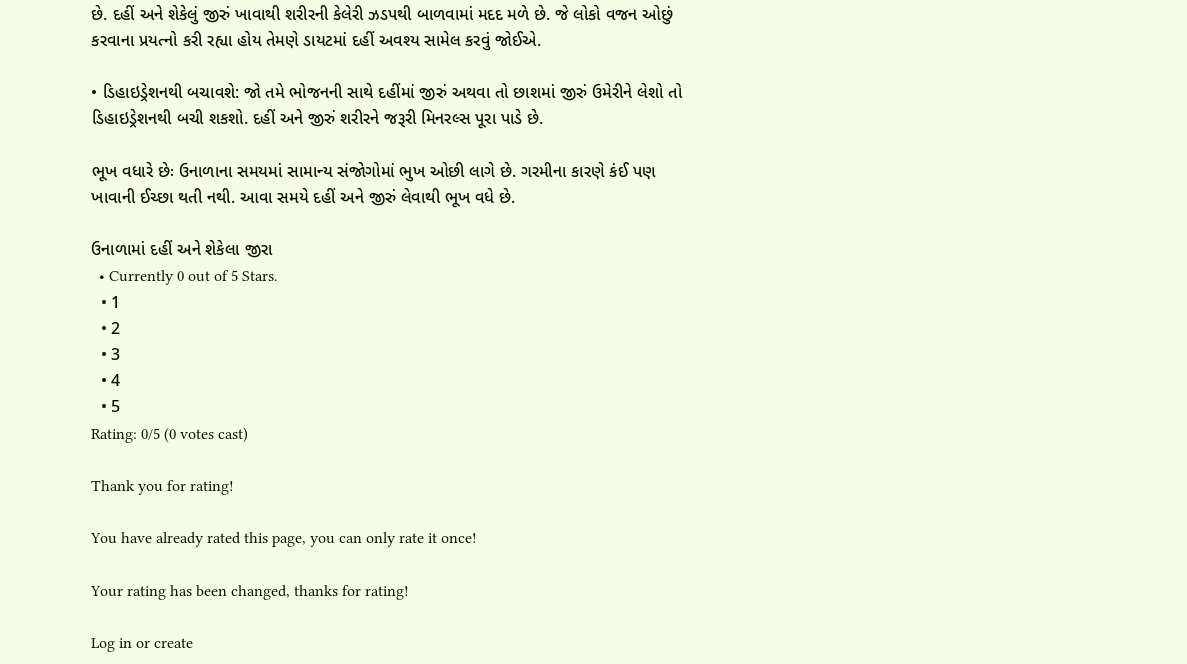છે. દહીં અને શેકેલું જીરું ખાવાથી શરીરની કેલેરી ઝડપથી બાળવામાં મદદ મળે છે. જે લોકો વજન ઓછું કરવાના પ્રયત્નો કરી રહ્યા હોય તેમણે ડાયટમાં દહીં અવશ્ય સામેલ કરવું જોઈએ.

• ડિહાઇડ્રેશનથી બચાવશે: જો તમે ભોજનની સાથે દહીંમાં જીરું અથવા તો છાશમાં જીરું ઉમેરીને લેશો તો ડિહાઇડ્રેશનથી બચી શકશો. દહીં અને જીરું શરીરને જરૂરી મિનરલ્સ પૂરા પાડે છે.

ભૂખ વધારે છેઃ ઉનાળાના સમયમાં સામાન્ય સંજોગોમાં ભુખ ઓછી લાગે છે. ગરમીના કારણે કંઈ પણ ખાવાની ઈચ્છા થતી નથી. આવા સમયે દહીં અને જીરું લેવાથી ભૂખ વધે છે.

ઉનાળામાં દહીં અને શેકેલા જીરા
  • Currently 0 out of 5 Stars.
  • 1
  • 2
  • 3
  • 4
  • 5
Rating: 0/5 (0 votes cast)

Thank you for rating!

You have already rated this page, you can only rate it once!

Your rating has been changed, thanks for rating!

Log in or create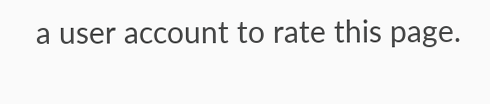a user account to rate this page.